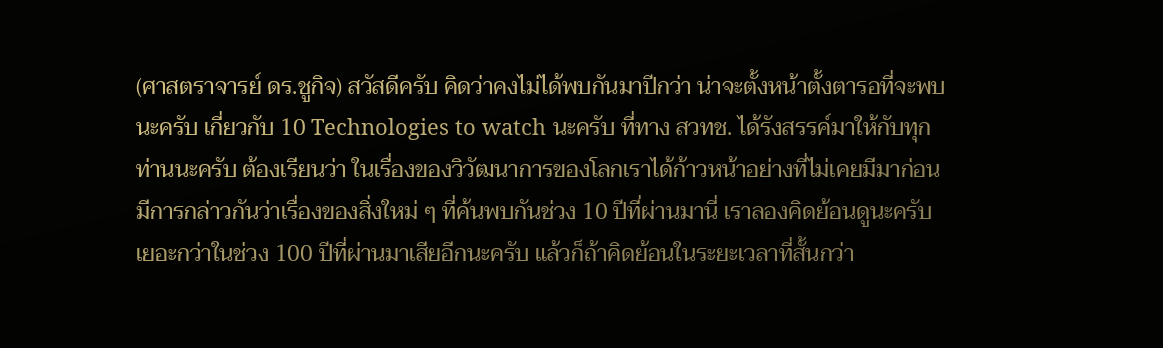(ศาสตราจารย์ ดร.ชูกิจ) สวัสดีครับ คิดว่าคงไม่ได้พบกันมาปีกว่า น่าจะตั้งหน้าตั้งตารอที่จะพบนะครับ เกี่ยวกับ 10 Technologies to watch นะครับ ที่ทาง สวทช. ได้รังสรรค์มาให้กับทุกท่านนะครับ ต้องเรียนว่า ในเรื่องของวิวัฒนาการของโลกเราได้ก้าวหน้าอย่างที่ไม่เคยมีมาก่อน มีการกล่าวกันว่าเรื่องของสิ่งใหม่ ๆ ที่ค้นพบกันช่วง 10 ปีที่ผ่านมานี่ เราลองคิดย้อนดูนะครับ เยอะกว่าในช่วง 100 ปีที่ผ่านมาเสียอีกนะครับ แล้วก็ถ้าคิดย้อนในระยะเวลาที่สั้นกว่า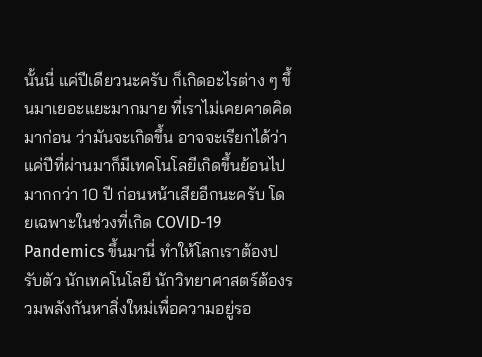นั้นนี่ แค่ปีเดียวนะครับ ก็เกิดอะไรต่าง ๆ ขึ้นมาเยอะแยะมากมาย ที่เราไม่เคยคาดคิดมาก่อน ว่ามันจะเกิดขึ้น อาจจะเรียกได้ว่าแค่ปีที่ผ่านมาก็มีเทคโนโลยีเกิดขึ้นย้อนไปมากกว่า 10 ปี ก่อนหน้าเสียอีกนะครับ โดยเฉพาะในช่วงที่เกิด COVID-19 Pandemics ขึ้นมานี่ ทำให้โลกเราต้องปรับตัว นักเทคโนโลยี นักวิทยาศาสตร์ต้องรวมพลังกันหาสิ่งใหม่เพื่อความอยู่รอ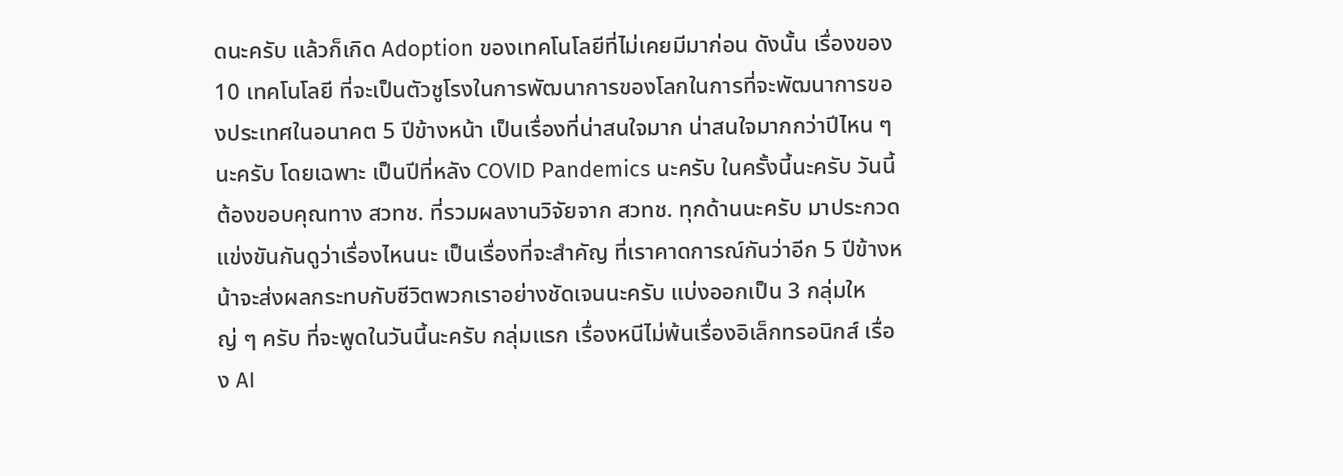ดนะครับ แล้วก็เกิด Adoption ของเทคโนโลยีที่ไม่เคยมีมาก่อน ดังนั้น เรื่องของ 10 เทคโนโลยี ที่จะเป็นตัวชูโรงในการพัฒนาการของโลกในการที่จะพัฒนาการของประเทศในอนาคต 5 ปีข้างหน้า เป็นเรื่องที่น่าสนใจมาก น่าสนใจมากกว่าปีไหน ๆ นะครับ โดยเฉพาะ เป็นปีที่หลัง COVID Pandemics นะครับ ในครั้งนี้นะครับ วันนี้ต้องขอบคุณทาง สวทช. ที่รวมผลงานวิจัยจาก สวทช. ทุกด้านนะครับ มาประกวดแข่งขันกันดูว่าเรื่องไหนนะ เป็นเรื่องที่จะสำคัญ ที่เราคาดการณ์กันว่าอีก 5 ปีข้างหน้าจะส่งผลกระทบกับชีวิตพวกเราอย่างชัดเจนนะครับ แบ่งออกเป็น 3 กลุ่มใหญ่ ๆ ครับ ที่จะพูดในวันนี้นะครับ กลุ่มแรก เรื่องหนีไม่พ้นเรื่องอิเล็กทรอนิกส์ เรื่อง AI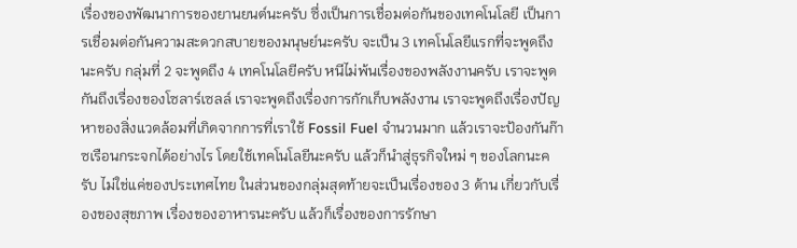เรื่องของพัฒนาการของยานยนต์นะครับ ซึ่งเป็นการเชื่อมต่อกันของเทคโนโลยี เป็นการเชื่อมต่อกันความสะดวกสบายของมนุษย์นะครับ จะเป็น 3 เทคโนโลยีแรกที่จะพูดถึงนะครับ กลุ่มที่ 2 จะพูดถึง 4 เทคโนโลยีครับ หนีไม่พ้นเรื่องของพลังงานครับ เราจะพูดกันถึงเรื่องของโซลาร์เซลล์ เราจะพูดถึงเรื่องการกักเก็บพลังงาน เราจะพูดถึงเรื่องปัญหาของสิ่งแวดล้อมที่เกิดจากการที่เราใช้ Fossil Fuel จำนวนมาก แล้วเราจะป้องกันก๊าซเรือนกระจกได้อย่างไร โดยใช้เทคโนโลยีนะครับ แล้วก็นำสู่ธุรกิจใหม่ ๆ ของโลกนะครับ ไม่ใช่แค่ของประเทศไทย ในส่วนของกลุ่มสุดท้ายจะเป็นเรื่องของ 3 ด้าน เกี่ยวกับเรื่องของสุขภาพ เรื่องของอาหารนะครับ แล้วก็เรื่องของการรักษา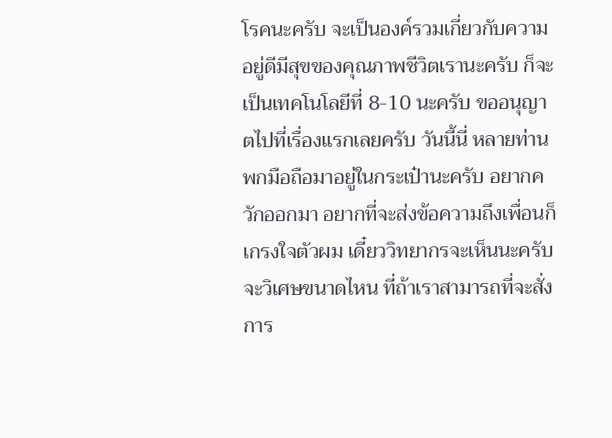โรคนะครับ จะเป็นองค์รวมเกี่ยวกับความอยู่ดีมีสุขของคุณภาพชีวิตเรานะครับ ก็จะเป็นเทคโนโลยีที่ 8-10 นะครับ ขออนุญาตไปที่เรื่องแรกเลยครับ วันนี้นี่ หลายท่านพกมือถือมาอยู่ในกระเป๋านะครับ อยากควักออกมา อยากที่จะส่งข้อความถึงเพื่อนก็เกรงใจตัวผม เดี๋ยววิทยากรจะเห็นนะครับ จะวิเศษขนาดไหน ที่ถ้าเราสามารถที่จะสั่งการ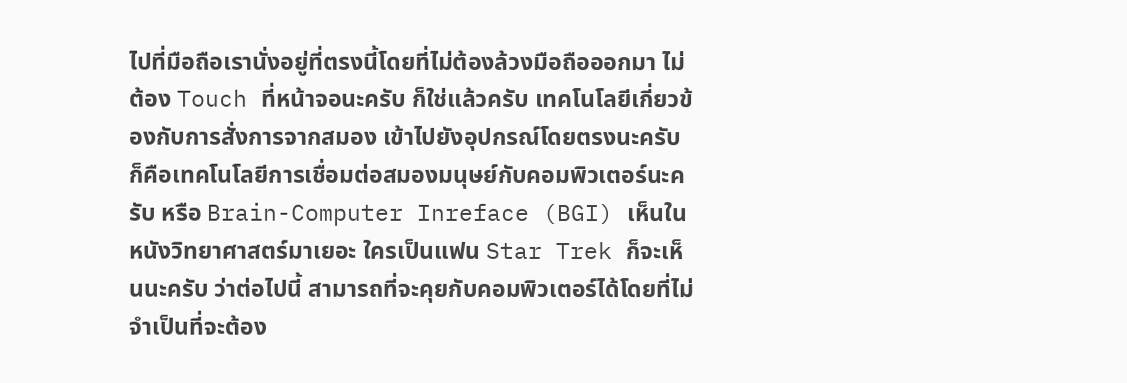ไปที่มือถือเรานั่งอยู่ที่ตรงนี้โดยที่ไม่ต้องล้วงมือถือออกมา ไม่ต้อง Touch ที่หน้าจอนะครับ ก็ใช่แล้วครับ เทคโนโลยีเกี่ยวข้องกับการสั่งการจากสมอง เข้าไปยังอุปกรณ์โดยตรงนะครับ ก็คือเทคโนโลยีการเชื่อมต่อสมองมนุษย์กับคอมพิวเตอร์นะครับ หรือ Brain-Computer Inreface (BGI) เห็นในหนังวิทยาศาสตร์มาเยอะ ใครเป็นแฟน Star Trek ก็จะเห็นนะครับ ว่าต่อไปนี้ สามารถที่จะคุยกับคอมพิวเตอร์ได้โดยที่ไม่จำเป็นที่จะต้อง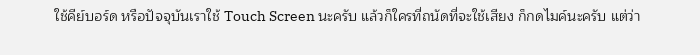ใช้คีย์บอร์ด หรือปัจจุบันเราใช้ Touch Screen นะครับ แล้วก็ใครที่ถนัดที่จะใช้เสียง ก็กดไมค์นะครับ แต่ว่า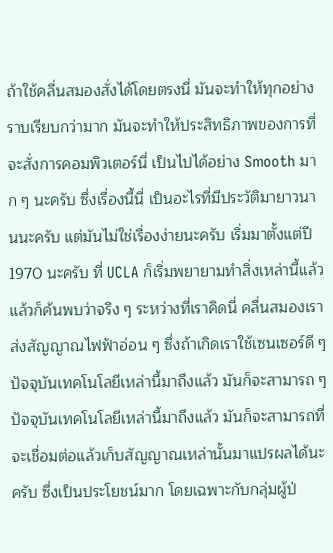ถ้าใช้คลื่นสมองสั่งได้โดยตรงนี่ มันจะทำให้ทุกอย่างราบเรียบกว่ามาก มันจะทำให้ประสิทธิภาพของการที่จะสั่งการคอมพิวเตอร์นี่ เป็นไปได้อย่าง Smooth มาก ๆ นะครับ ซึ่งเรื่องนี้นี่ เป็นอะไรที่มีประวัติมายาวนานนะครับ แต่มันไม่ใช่เรื่องง่ายนะครับ เริ่มมาตั้งแต่ปี 1970 นะครับ ที่ UCLA ก็เริ่มพยายามทำสิ่งเหล่านี้แล้ว แล้วก็ค้นพบว่าจริง ๆ ระหว่างที่เราคิดนี่ คลื่นสมองเราส่งสัญญาณไฟฟ้าอ่อน ๆ ซึ่งถ้าเกิดเราใช้เซนเซอร์ดี ๆ ปัจจุบันเทคโนโลยีเหล่านี้มาถึงแล้ว มันก็จะสามารถ ๆ ปัจจุบันเทคโนโลยีเหล่านี้มาถึงแล้ว มันก็จะสามารถที่จะเชื่อมต่อแล้วเก็บสัญญาณเหล่านั้นมาแปรผลได้นะครับ ซึ่งเป็นประโยชน์มาก โดยเฉพาะกับกลุ่มผู้ป่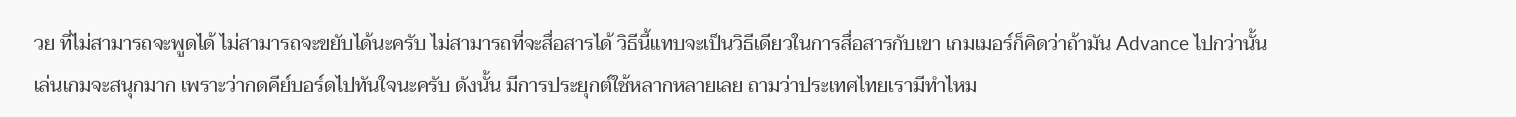วย ที่ไม่สามารถจะพูดได้ ไม่สามารถจะขยับได้นะครับ ไม่สามารถที่จะสื่อสารได้ วิธีนี้แทบจะเป็นวิธีเดียวในการสื่อสารกับเขา เกมเมอร์ก็คิดว่าถ้ามัน Advance ไปกว่านั้น เล่นเกมจะสนุกมาก เพราะว่ากดคีย์บอร์ดไปทันใจนะครับ ดังนั้น มีการประยุกต์ใช้หลากหลายเลย ถามว่าประเทศไทยเรามีทำไหม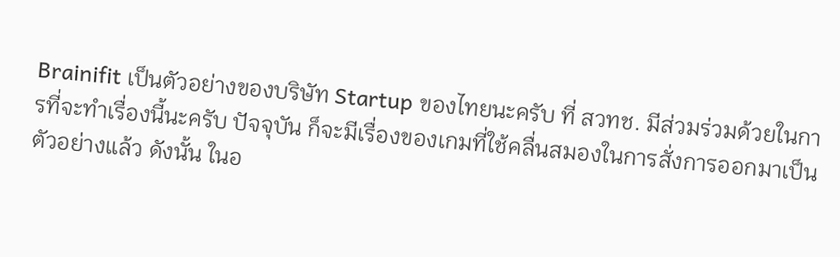Brainifit เป็นตัวอย่างของบริษัท Startup ของไทยนะครับ ที่ สวทช. มีส่วมร่วมด้วยในการที่จะทำเรื่องนี้นะครับ ปัจจุบัน ก็จะมีเรื่องของเกมที่ใช้คลื่นสมองในการสั่งการออกมาเป็นตัวอย่างแล้ว ดังนั้น ในอ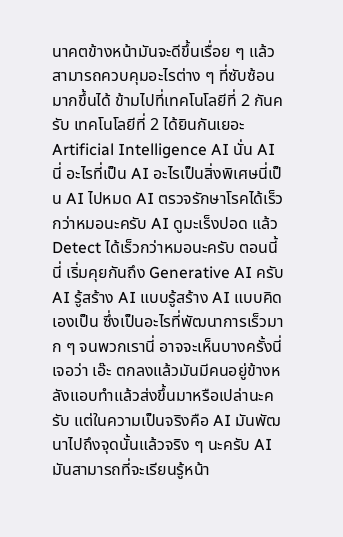นาคตข้างหน้ามันจะดีขึ้นเรื่อย ๆ แล้วสามารถควบคุมอะไรต่าง ๆ ที่ซับซ้อนมากขึ้นได้ ข้ามไปที่เทคโนโลยีที่ 2 กันครับ เทคโนโลยีที่ 2 ได้ยินกันเยอะ Artificial Intelligence AI นั่น AI นี่ อะไรที่เป็น AI อะไรเป็นสิ่งพิเศษนี่เป็น AI ไปหมด AI ตรวจรักษาโรคได้เร็วกว่าหมอนะครับ AI ดูมะเร็งปอด แล้ว Detect ได้เร็วกว่าหมอนะครับ ตอนนี้นี่ เริ่มคุยกันถึง Generative AI ครับ AI รู้สร้าง AI แบบรู้สร้าง AI แบบคิดเองเป็น ซึ่งเป็นอะไรที่พัฒนาการเร็วมาก ๆ จนพวกเรานี่ อาจจะเห็นบางครั้งนี่ เจอว่า เอ๊ะ ตกลงแล้วมันมีคนอยู่ข้างหลังแอบทำแล้วส่งขึ้นมาหรือเปล่านะครับ แต่ในความเป็นจริงคือ AI มันพัฒนาไปถึงจุดนั้นแล้วจริง ๆ นะครับ AI มันสามารถที่จะเรียนรู้หน้า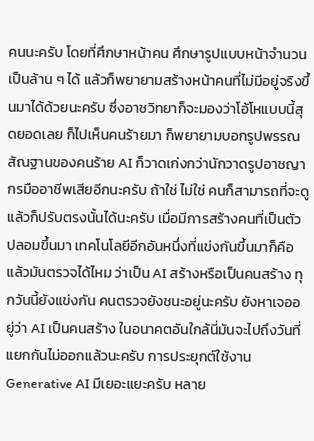คนนะครับ โดยที่ศึกษาหน้าคน ศึกษารูปแบบหน้าจำนวนเป็นล้าน ๆ ได้ แล้วก็พยายามสร้างหน้าคนที่ไม่มีอยู่จริงขึ้นมาได้ด้วยนะครับ ซึ่งอาชวิทยาก็จะมองว่าโอ้โหแบบนี้สุดยอดเลย ก็ไปเห็นคนร้ายมา ก็พยายามบอกรูปพรรณสัณฐานของคนร้าย AI ก็วาดเก่งกว่านักวาดรูปอาชญากรมืออาชีพเสียอีกนะครับ ถ้าใช่ ไม่ใช่ คนก็สามารถที่จะดูแล้วก็ปรับตรงนั้นได้นะครับ เมื่อมีการสร้างคนที่เป็นตัวปลอมขึ้นมา เทคโนโลยีอีกอันหนึ่งที่แข่งกันขึ้นมาก็คือแล้วมันตรวจได้ไหม ว่าเป็น AI สร้างหรือเป็นคนสร้าง ทุกวันนี้ยังแข่งกัน คนตรวจยังชนะอยู่นะครับ ยังหาเจออยู่ว่า AI เป็นคนสร้าง ในอนาคตอันใกล้นี่มันจะไปถึงวันที่แยกกันไม่ออกแล้วนะครับ การประยุกต์ใช้งาน Generative AI มีเยอะแยะครับ หลาย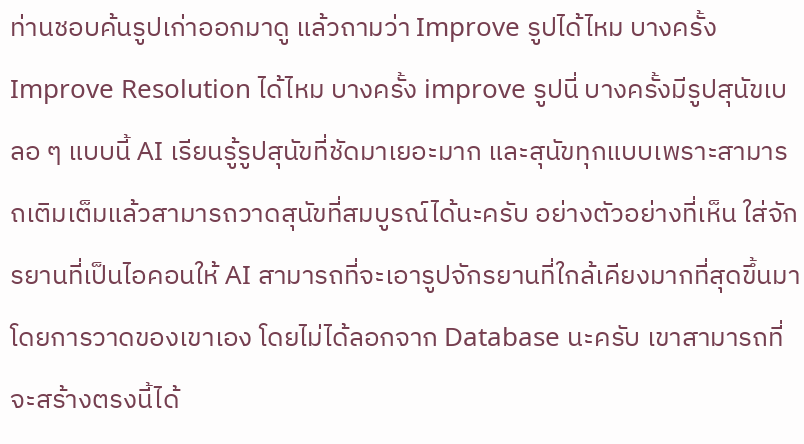ท่านชอบค้นรูปเก่าออกมาดู แล้วถามว่า Improve รูปได้ไหม บางครั้ง Improve Resolution ได้ไหม บางครั้ง improve รูปนี่ บางครั้งมีรูปสุนัขเบลอ ๆ แบบนี้ AI เรียนรู้รูปสุนัขที่ชัดมาเยอะมาก และสุนัขทุกแบบเพราะสามารถเติมเต็มแล้วสามารถวาดสุนัขที่สมบูรณ์ได้นะครับ อย่างตัวอย่างที่เห็น ใส่จักรยานที่เป็นไอคอนให้ AI สามารถที่จะเอารูปจักรยานที่ใกล้เคียงมากที่สุดขึ้นมา โดยการวาดของเขาเอง โดยไม่ได้ลอกจาก Database นะครับ เขาสามารถที่จะสร้างตรงนี้ได้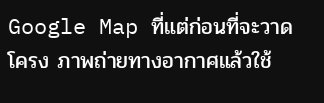Google Map ที่แต่ก่อนที่จะวาดโครง ภาพถ่ายทางอากาศแล้วใช้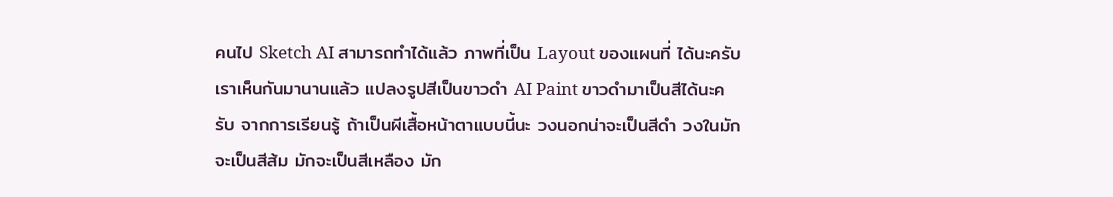คนไป Sketch AI สามารถทำได้แล้ว ภาพที่เป็น Layout ของแผนที่ ได้นะครับ เราเห็นกันมานานแล้ว แปลงรูปสีเป็นขาวดำ AI Paint ขาวดำมาเป็นสีได้นะครับ จากการเรียนรู้ ถ้าเป็นผีเสื้อหน้าตาแบบนี้นะ วงนอกน่าจะเป็นสีดำ วงในมักจะเป็นสีส้ม มักจะเป็นสีเหลือง มัก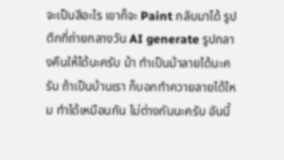จะเป็นสีอะไร เขาก็จะ Paint กลับมาได้ รูปตึกที่ถ่ายกลางวัน AI generate รูปกลางคืนให้ได้นะครับ ม้า ทำเป็นม้าลายได้นะครับ ถ้าเป็นบ้านเรา ก็บอกทำควายลายได้ไหม ทำได้เหมือนกัน ไม่ต่างกันนะครับ อันนี้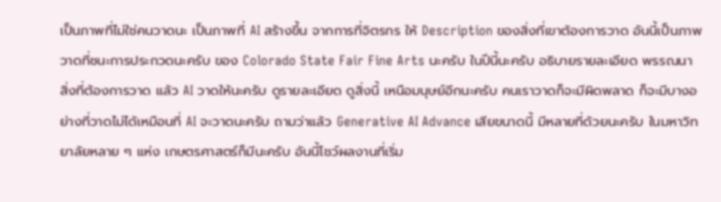เป็นภาพที่ไม่ใช่คนวาดนะ เป็นภาพที่ AI สร้างขึ้น จากการที่จิตรกร ให้ Description ของสิ่งที่เขาต้องการวาด อันนี้เป็นภาพวาดที่ชนะการประกวดนะครับ ของ Colorado State Fair Fine Arts นะครับ ในปีนี้นะครับ อธิบายรายละเอียด พรรณนา สิ่งที่ต้องการวาด แล้ว AI วาดให้นะครับ ดูรายละเอียด ดูสิ่งนี้ เหนือมนุษย์อีกนะครับ คนเราวาดก็จะมีผิดพลาด ก็จะมีบางอย่างที่วาดไม่ได้เหมือนที่ AI จะวาดนะครับ ถามว่าแล้ว Generative AI Advance เสียขนาดนี้ มีหลายที่ด้วยนะครับ ในมหาวิทยาลัยหลาย ๆ แห่ง เกษตรศาสตร์ก็มีนะครับ อันนี้โชว์ผลงานที่เริ่ม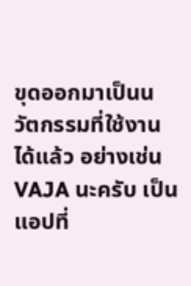ขุดออกมาเป็นนวัตกรรมที่ใช้งานได้แล้ว อย่างเช่น VAJA นะครับ เป็นแอปที่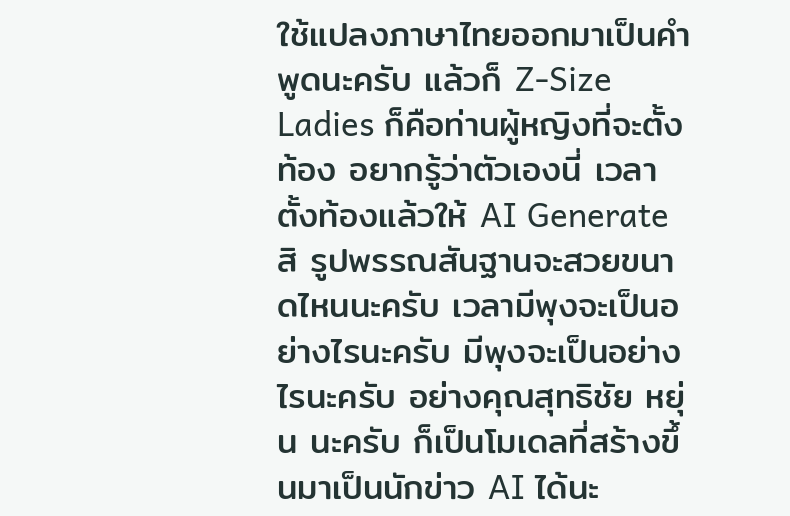ใช้แปลงภาษาไทยออกมาเป็นคำพูดนะครับ แล้วก็ Z-Size Ladies ก็คือท่านผู้หญิงที่จะตั้งท้อง อยากรู้ว่าตัวเองนี่ เวลาตั้งท้องแล้วให้ AI Generate สิ รูปพรรณสันฐานจะสวยขนาดไหนนะครับ เวลามีพุงจะเป็นอย่างไรนะครับ มีพุงจะเป็นอย่างไรนะครับ อย่างคุณสุทธิชัย หยุ่น นะครับ ก็เป็นโมเดลที่สร้างขึ้นมาเป็นนักข่าว AI ได้นะ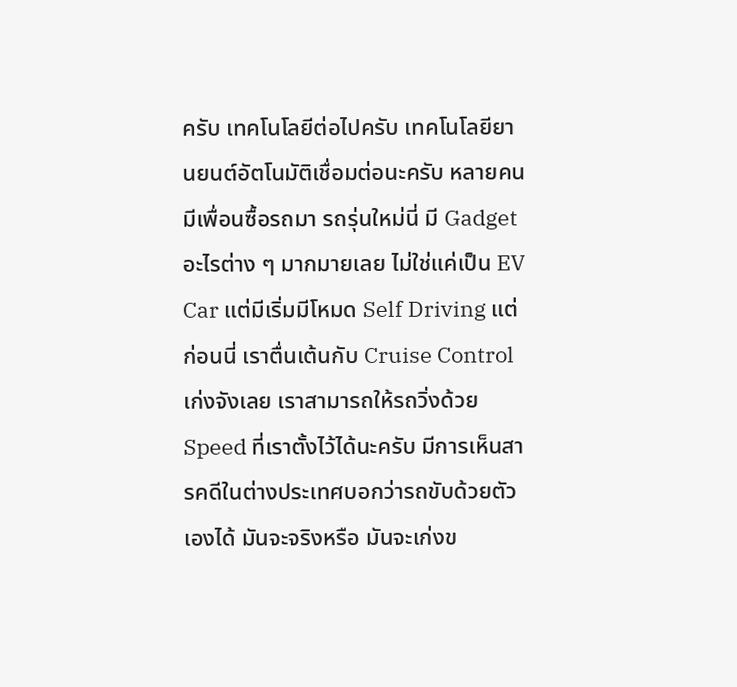ครับ เทคโนโลยีต่อไปครับ เทคโนโลยียานยนต์อัตโนมัติเชื่อมต่อนะครับ หลายคนมีเพื่อนซื้อรถมา รถรุ่นใหม่นี่ มี Gadget อะไรต่าง ๆ มากมายเลย ไม่ใช่แค่เป็น EV Car แต่มีเริ่มมีโหมด Self Driving แต่ก่อนนี่ เราตื่นเต้นกับ Cruise Control เก่งจังเลย เราสามารถให้รถวิ่งด้วย Speed ที่เราตั้งไว้ได้นะครับ มีการเห็นสารคดีในต่างประเทศบอกว่ารถขับด้วยตัวเองได้ มันจะจริงหรือ มันจะเก่งข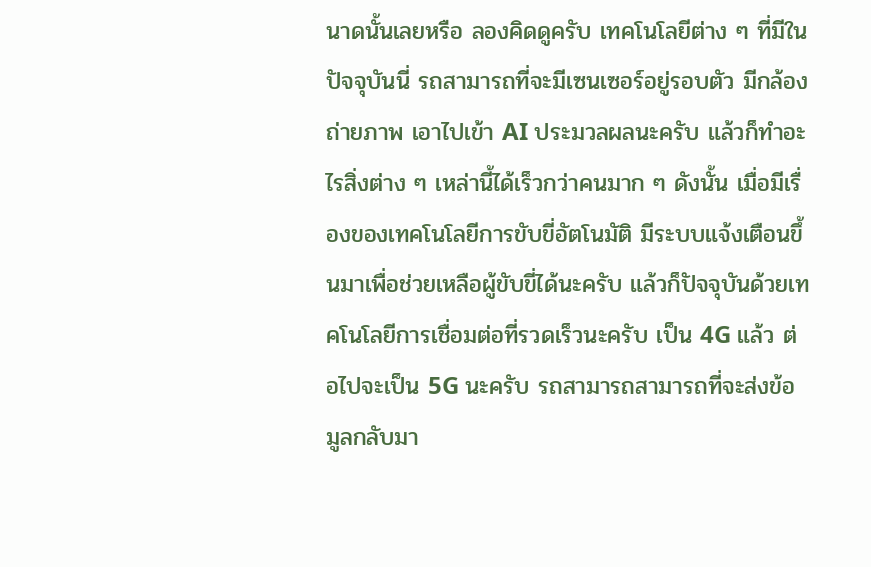นาดนั้นเลยหรือ ลองคิดดูครับ เทคโนโลยีต่าง ๆ ที่มีในปัจจุบันนี่ รถสามารถที่จะมีเซนเซอร์อยู่รอบตัว มีกล้องถ่ายภาพ เอาไปเข้า AI ประมวลผลนะครับ แล้วก็ทำอะไรสิ่งต่าง ๆ เหล่านี้ได้เร็วกว่าคนมาก ๆ ดังนั้น เมื่อมีเรื่องของเทคโนโลยีการขับขี่อัตโนมัติ มีระบบแจ้งเตือนขึ้นมาเพื่อช่วยเหลือผู้ขับขี่ได้นะครับ แล้วก็ปัจจุบันด้วยเทคโนโลยีการเชื่อมต่อที่รวดเร็วนะครับ เป็น 4G แล้ว ต่อไปจะเป็น 5G นะครับ รถสามารถสามารถที่จะส่งข้อมูลกลับมา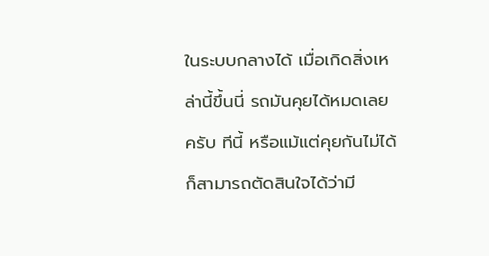ในระบบกลางได้ เมื่อเกิดสิ่งเหล่านี้ขึ้นนี่ รถมันคุยได้หมดเลยครับ ทีนี้ หรือแม้แต่คุยกันไม่ได้ ก็สามารถตัดสินใจได้ว่ามี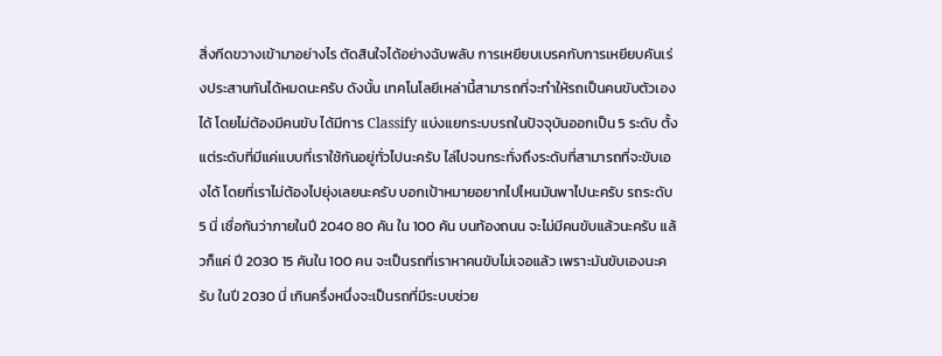สิ่งกีดขวางเข้ามาอย่างไร ตัดสินใจได้อย่างฉับพลับ การเหยียบเบรคกับการเหยียบคันเร่งประสานกันได้หมดนะครับ ดังนั้น เทคโนโลยีเหล่านี้สามารถที่จะทำให้รถเป็นคนขับตัวเองได้ โดยไม่ต้องมีคนขับ ได้มีการ Classify แบ่งแยกระบบรถในปัจจุบันออกเป็น 5 ระดับ ตั้งแต่ระดับที่มีแค่แบบที่เราใช้กันอยู่ทั่วไปนะครับ ไล่ไปจนกระทั่งถึงระดับที่สามารถที่จะขับเองได้ โดยที่เราไม่ต้องไปยุ่งเลยนะครับ บอกเป้าหมายอยากไปไหนมันพาไปนะครับ รถระดับ 5 นี่ เชื่อกันว่าภายในปี 2040 80 คัน ใน 100 คัน บนท้องถนน จะไม่มีคนขับแล้วนะครับ แล้วก็แค่ ปี 2030 15 คันใน 100 คน จะเป็นรถที่เราหาคนขับไม่เจอแล้ว เพราะมันขับเองนะครับ ในปี 2030 นี่ เกินครึ่งหนึ่งจะเป็นรถที่มีระบบช่วย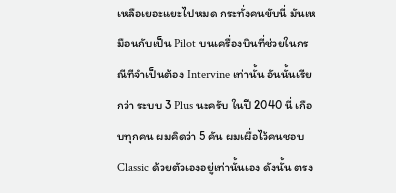เหลือเยอะแยะไปหมด กระทั่งคนขับนี่ มันเหมือนกับเป็น Pilot บนเครื่องบินที่ช่วยในกรณีทีจำเป็นต้อง Intervine เท่านั้น อันนั้นเรียกว่า ระบบ 3 Plus นะครับ ในปี 2040 นี่ เกือบทุกคน ผมคิดว่า 5 คัน ผมเผื่อไว้คนชอบ Classic ด้วยตัวเองอยู่เท่านั้นเอง ดังนั้น ตรง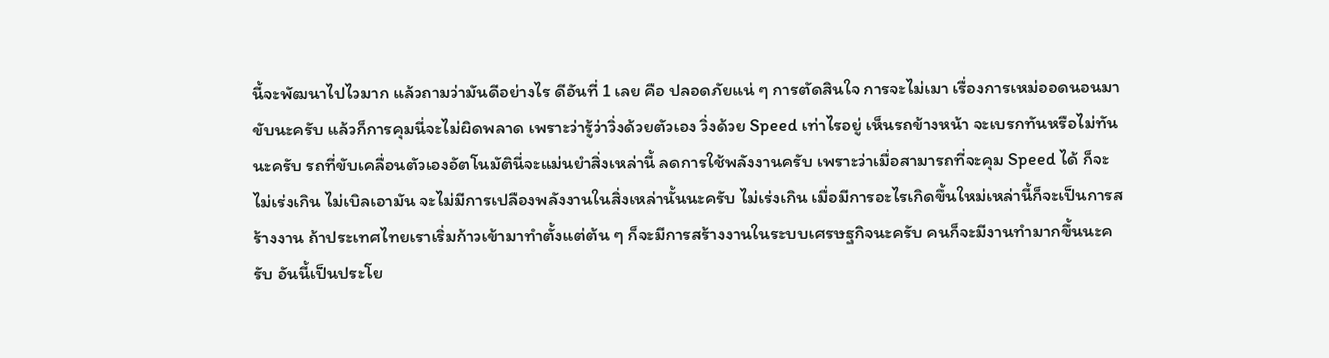นี้จะพัฒนาไปไวมาก แล้วถามว่ามันดีอย่างไร ดีอันที่ 1 เลย คือ ปลอดภัยแน่ ๆ การตัดสินใจ การจะไม่เมา เรื่องการเหม่ออดนอนมาขับนะครับ แล้วก็การคุมนี่จะไม่ผิดพลาด เพราะว่ารู้ว่าวิ่งด้วยตัวเอง วิ่งด้วย Speed เท่าไรอยู่ เห็นรถข้างหน้า จะเบรกทันหรือไม่ทันนะครับ รถที่ขับเคลื่อนตัวเองอัตโนมัตินี่จะแม่นยำสิ่งเหล่านี้ ลดการใช้พลังงานครับ เพราะว่าเมื่อสามารถที่จะคุม Speed ได้ ก็จะไม่เร่งเกิน ไม่เบิลเอามัน จะไม่มีการเปลืองพลังงานในสิ่งเหล่านั้นนะครับ ไม่เร่งเกิน เมื่อมีการอะไรเกิดขึ้นใหม่เหล่านี้ก็จะเป็นการสร้างงาน ถ้าประเทศไทยเราเริ่มก้าวเข้ามาทำตั้งแต่ต้น ๆ ก็จะมีการสร้างงานในระบบเศรษฐกิจนะครับ คนก็จะมีงานทำมากขึ้นนะครับ อันนี้เป็นประโย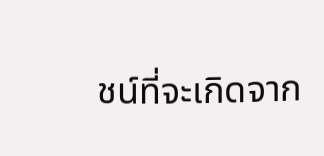ชน์ที่จะเกิดจาก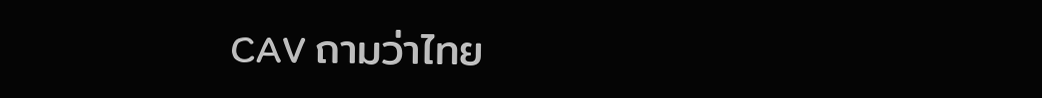CAV ถามว่าไทย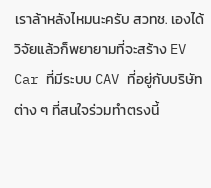เราล้าหลังไหมนะครับ สวทช. เองได้วิจัยแล้วก็พยายามที่จะสร้าง EV Car ที่มีระบบ CAV ที่อยู่กับบริษัทต่าง ๆ ที่สนใจร่วมทำตรงนี้